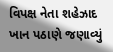વિપક્ષ નેતા શહેઝાદ ખાન પઠાણે જણાવ્યું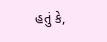હતું કે,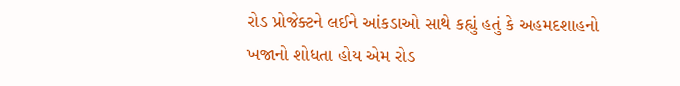રોડ પ્રોજેક્ટને લઈને આંકડાઓ સાથે કહ્યું હતું કે અહમદશાહનો ખજાનો શોધતા હોય એમ રોડ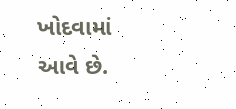ખોદવામાં આવે છે.